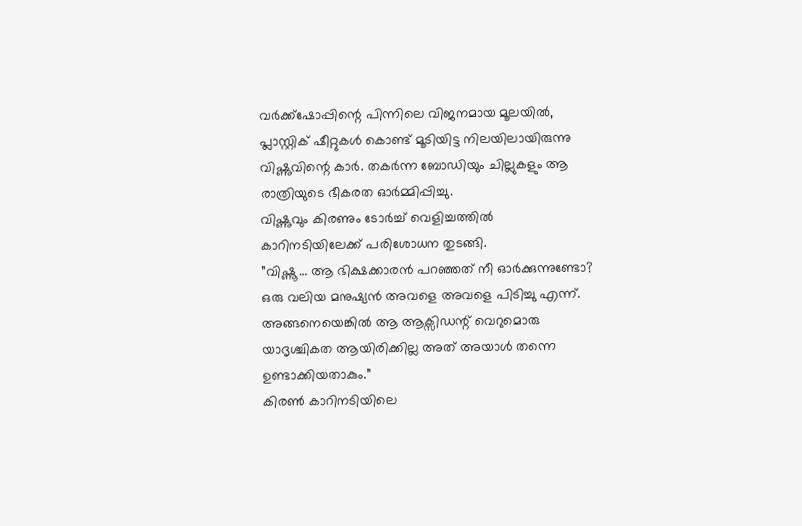വർക്ക്ഷോപ്പിന്റെ പിന്നിലെ വിജനമായ മൂലയിൽ, പ്ലാസ്റ്റിക് ഷീറ്റുകൾ കൊണ്ട് മൂടിയിട്ട നിലയിലായിരുന്നു വിഷ്ണുവിന്റെ കാർ. തകർന്ന ബോഡിയും ചില്ലുകളും ആ രാത്രിയുടെ ഭീകരത ഓർമ്മിപ്പിച്ചു.
വിഷ്ണുവും കിരണും ടോർച്ച് വെളിച്ചത്തിൽ കാറിനടിയിലേക്ക് പരിശോധന തുടങ്ങി.
”വിഷ്ണൂ… ആ ഭിക്ഷക്കാരൻ പറഞ്ഞത് നീ ഓർക്കുന്നുണ്ടോ? ഒരു വലിയ മനുഷ്യൻ അവളെ അവളെ പിടിച്ചു എന്ന്. അങ്ങനെയെങ്കിൽ ആ ആക്സിഡന്റ് വെറുമൊരു യാദൃശ്ചികത ആയിരിക്കില്ല അത് അയാൾ തന്നെ ഉണ്ടാക്കിയതാകും.”
കിരൺ കാറിനടിയിലെ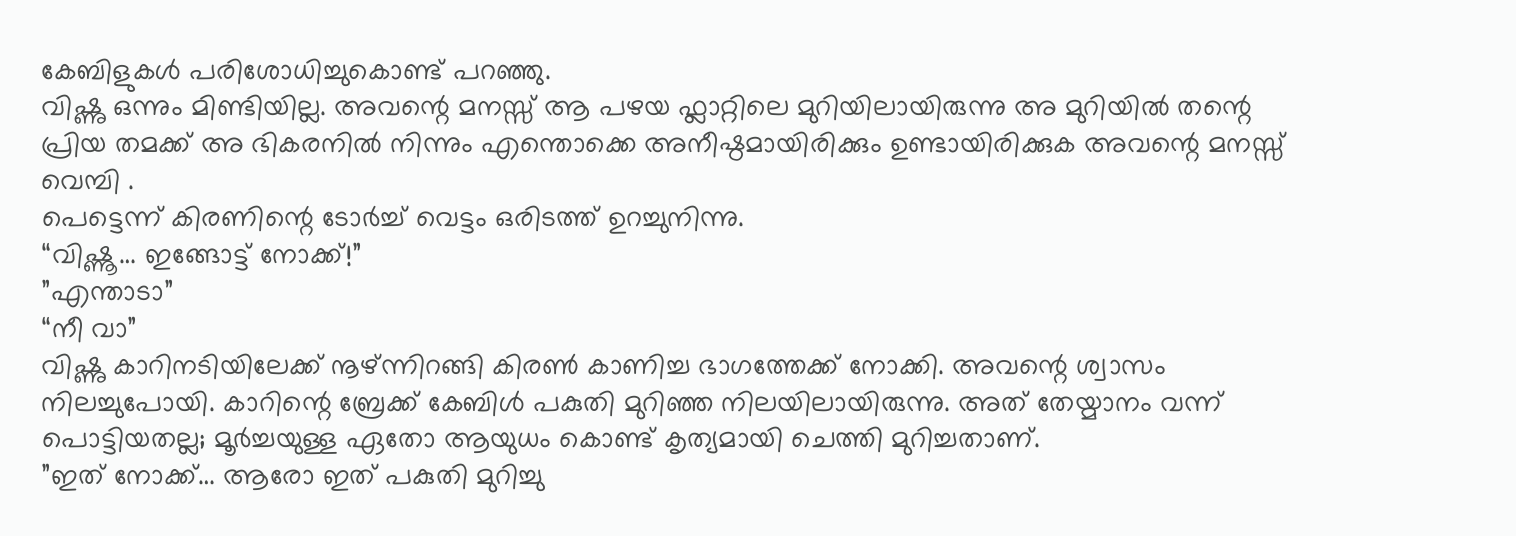കേബിളുകൾ പരിശോധിച്ചുകൊണ്ട് പറഞ്ഞു.
വിഷ്ണു ഒന്നും മിണ്ടിയില്ല. അവന്റെ മനസ്സ് ആ പഴയ ഫ്ലാറ്റിലെ മുറിയിലായിരുന്നു അ മുറിയിൽ തന്റെ പ്രിയ തമക്ക് അ ഭികരനിൽ നിന്നും എന്തൊക്കെ അനീഷ്ഠമായിരിക്കും ഉണ്ടായിരിക്കുക അവന്റെ മനസ്സ് വെമ്പി .
പെട്ടെന്ന് കിരണിന്റെ ടോർച്ച് വെട്ടം ഒരിടത്ത് ഉറച്ചുനിന്നു.
“വിഷ്ണൂ… ഇങ്ങോട്ട് നോക്ക്!”
”എന്താടാ”
“നീ വാ”
വിഷ്ണു കാറിനടിയിലേക്ക് നൂഴ്ന്നിറങ്ങി കിരൺ കാണിച്ച ഭാഗത്തേക്ക് നോക്കി. അവന്റെ ശ്വാസം നിലച്ചുപോയി. കാറിന്റെ ബ്രേക്ക് കേബിൾ പകുതി മുറിഞ്ഞ നിലയിലായിരുന്നു. അത് തേയ്മാനം വന്ന് പൊട്ടിയതല്ല; മൂർച്ചയുള്ള ഏതോ ആയുധം കൊണ്ട് കൃത്യമായി ചെത്തി മുറിച്ചതാണ്.
”ഇത് നോക്ക്… ആരോ ഇത് പകുതി മുറിച്ചു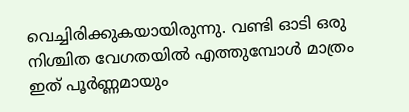വെച്ചിരിക്കുകയായിരുന്നു. വണ്ടി ഓടി ഒരു നിശ്ചിത വേഗതയിൽ എത്തുമ്പോൾ മാത്രം ഇത് പൂർണ്ണമായും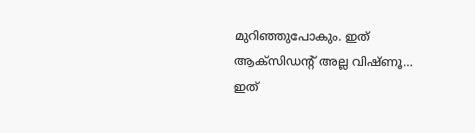മുറിഞ്ഞുപോകും. ഇത് ആക്സിഡന്റ് അല്ല വിഷ്ണൂ… ഇത്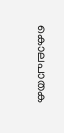കൊലപാതക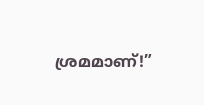ശ്രമമാണ്!”